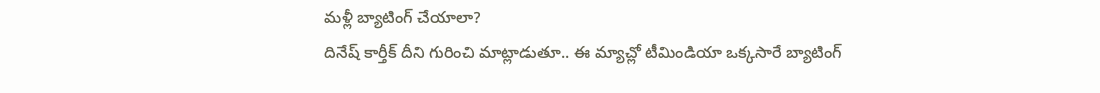మళ్లీ బ్యాటింగ్ చేయాలా?
దినేష్ కార్తీక్ దీని గురించి మాట్లాడుతూ.. ఈ మ్యాచ్లో టీమిండియా ఒక్కసారే బ్యాటింగ్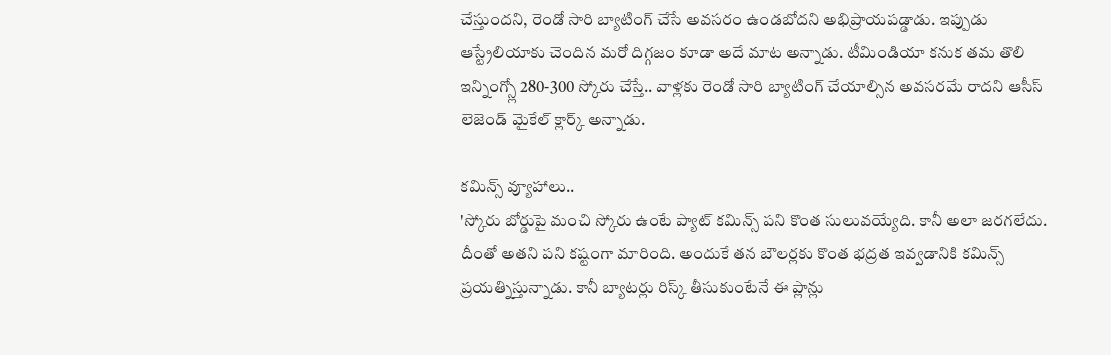చేస్తుందని, రెండో సారి బ్యాటింగ్ చేసే అవసరం ఉండబోదని అభిప్రాయపడ్డాడు. ఇప్పుడు ఆస్ట్రేలియాకు చెందిన మరో దిగ్గజం కూడా అదే మాట అన్నాడు. టీమిండియా కనుక తమ తొలి ఇన్నింగ్స్లో 280-300 స్కోరు చేస్తే.. వాళ్లకు రెండో సారి బ్యాటింగ్ చేయాల్సిన అవసరమే రాదని ఆసీస్ లెజెండ్ మైకేల్ క్లార్క్ అన్నాడు.

కమిన్స్ వ్యూహాలు..
'స్కోరు బోర్డుపై మంచి స్కోరు ఉంటే ప్యాట్ కమిన్స్ పని కొంత సులువయ్యేది. కానీ అలా జరగలేదు. దీంతో అతని పని కష్టంగా మారింది. అందుకే తన బౌలర్లకు కొంత భద్రత ఇవ్వడానికి కమిన్స్ ప్రయత్నిస్తున్నాడు. కానీ బ్యాటర్లు రిస్క్ తీసుకుంటేనే ఈ ప్లాన్లు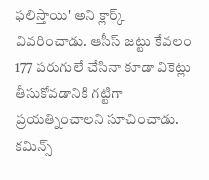ఫలిస్తాయి' అని క్లార్క్ వివరించాడు. ఆసీస్ జట్టు కేవలం 177 పరుగులే చేసినా కూడా వికెట్లు తీసుకోవడానికి గట్టిగా ప్రయత్నించాలని సూచించాడు. కమిన్స్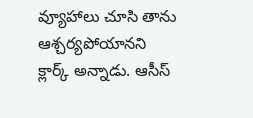వ్యూహాలు చూసి తాను ఆశ్చర్యపోయానని క్లార్క్ అన్నాడు. ఆసీస్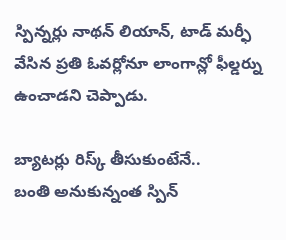స్పిన్నర్లు నాథన్ లియాన్, టాడ్ మర్ఫీ వేసిన ప్రతి ఓవర్లోనూ లాంగాన్లో ఫీల్డర్ను ఉంచాడని చెప్పాడు.

బ్యాటర్లు రిస్క్ తీసుకుంటేనే..
బంతి అనుకున్నంత స్పిన్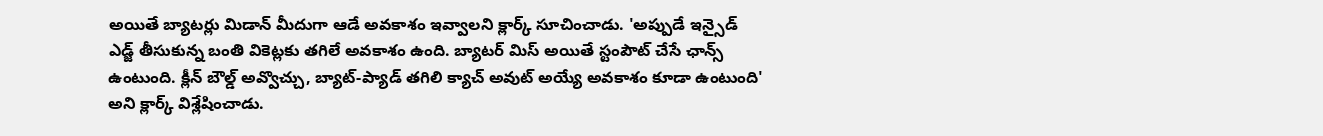అయితే బ్యాటర్లు మిడాన్ మీదుగా ఆడే అవకాశం ఇవ్వాలని క్లార్క్ సూచించాడు. 'అప్పుడే ఇన్సైడ్ ఎడ్జ్ తీసుకున్న బంతి వికెట్లకు తగిలే అవకాశం ఉంది. బ్యాటర్ మిస్ అయితే స్టంపౌట్ చేసే ఛాన్స్ ఉంటుంది. క్లీన్ బౌల్డ్ అవ్వొచ్చు, బ్యాట్-ప్యాడ్ తగిలి క్యాచ్ అవుట్ అయ్యే అవకాశం కూడా ఉంటుంది' అని క్లార్క్ విశ్లేషించాడు.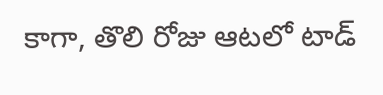కాగా, తొలి రోజు ఆటలో టాడ్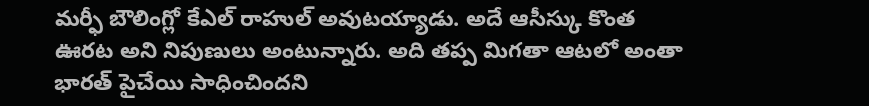మర్ఫీ బౌలింగ్లో కేఎల్ రాహుల్ అవుటయ్యాడు. అదే ఆసీస్కు కొంత ఊరట అని నిపుణులు అంటున్నారు. అది తప్ప మిగతా ఆటలో అంతా భారత్ పైచేయి సాధించిందని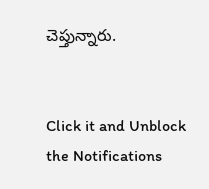చెప్తున్నారు.


Click it and Unblock the Notifications